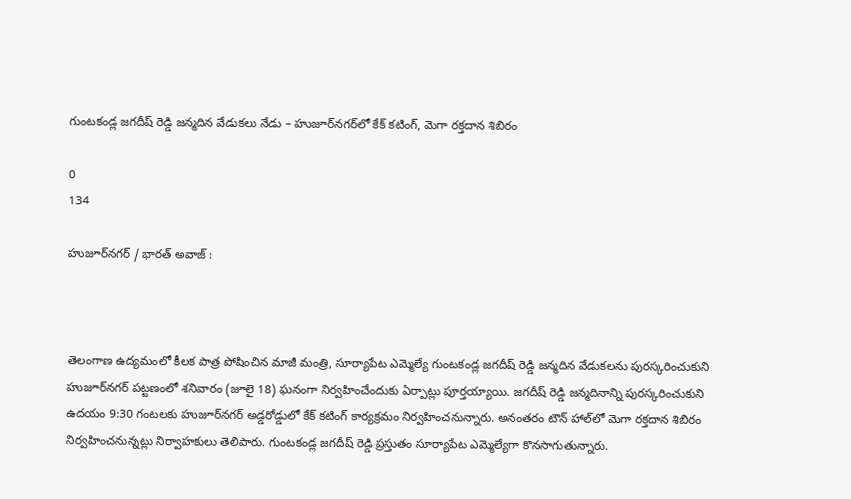గుంటకండ్ల జగదీష్ రెడ్డి జన్మదిన వేడుకలు నేడు – హుజూర్‌నగర్‌లో కేక్ కటింగ్, మెగా రక్తదాన శిబిరం

0
134

హుజూర్‌నగర్ / భారత్ అవాజ్ :



తెలంగాణ ఉద్యమంలో కీలక పాత్ర పోషించిన మాజీ మంత్రి, సూర్యాపేట ఎమ్మెల్యే గుంటకండ్ల జగదీష్ రెడ్డి జన్మదిన వేడుకలను పురస్కరించుకుని హుజూర్‌నగర్ పట్టణంలో శనివారం (జూలై 18) ఘనంగా నిర్వహించేందుకు ఏర్పాట్లు పూర్తయ్యాయి. జగదీష్ రెడ్డి జన్మదినాన్ని పురస్కరించుకుని ఉదయం 9:30 గంటలకు హుజూర్‌నగర్ అడ్డరోడ్డులో కేక్ కటింగ్ కార్యక్రమం నిర్వహించనున్నారు. అనంతరం టౌన్ హాల్‌లో మెగా రక్తదాన శిబిరం నిర్వహించనున్నట్లు నిర్వాహకులు తెలిపారు. గుంటకండ్ల జగదీష్ రెడ్డి ప్రస్తుతం సూర్యాపేట ఎమ్మెల్యేగా కొనసాగుతున్నారు.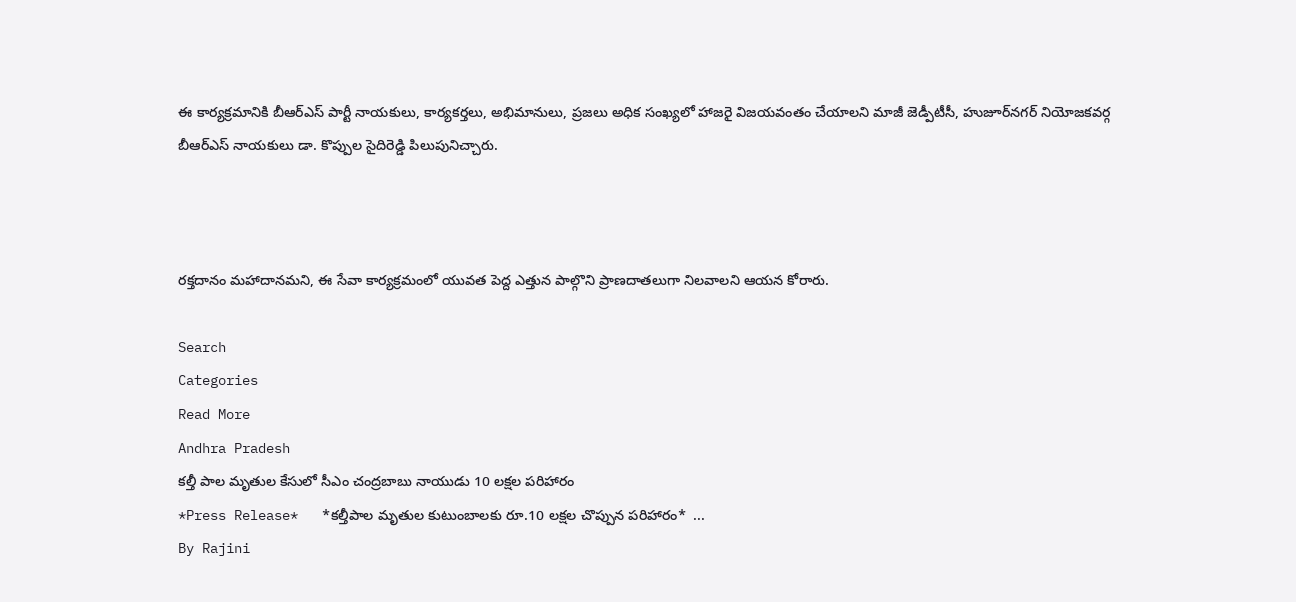ఈ కార్యక్రమానికి బీఆర్ఎస్ పార్టీ నాయకులు, కార్యకర్తలు, అభిమానులు, ప్రజలు అధిక సంఖ్యలో హాజరై విజయవంతం చేయాలని మాజీ జెడ్పీటీసీ, హుజూర్‌నగర్ నియోజకవర్గ బీఆర్ఎస్ నాయకులు డా. కొప్పుల సైదిరెడ్డి పిలుపునిచ్చారు.



రక్తదానం మహాదానమని, ఈ సేవా కార్యక్రమంలో యువత పెద్ద ఎత్తున పాల్గొని ప్రాణదాతలుగా నిలవాలని ఆయన కోరారు.

Search
Categories
Read More
Andhra Pradesh
కల్తీ పాల మృతుల కేసులో సీఎం చంద్రబాబు నాయుడు 10 లక్షల పరిహారం
*Press Release*   *కల్తీపాల మృతుల కుటుంబాలకు రూ.10 లక్షల చొప్పున పరిహారం*  ...
By Rajini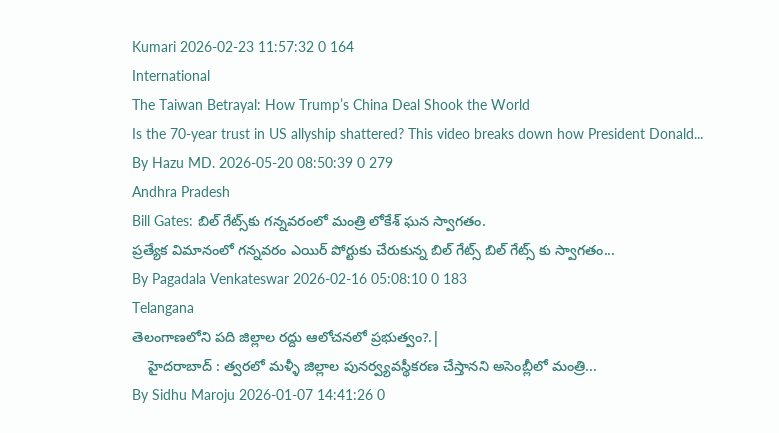Kumari 2026-02-23 11:57:32 0 164
International
The Taiwan Betrayal: How Trump’s China Deal Shook the World
Is the 70-year trust in US allyship shattered? This video breaks down how President Donald...
By Hazu MD. 2026-05-20 08:50:39 0 279
Andhra Pradesh
Bill Gates: బిల్ గేట్స్‌కు గన్నవరంలో మంత్రి లోకేశ్ ఘన స్వాగతం.
ప్రత్యేక విమానంలో గన్నవరం ఎయిర్ పోర్టుకు చేరుకున్న బిల్ గేట్స్ బిల్ గేట్స్ ‌కు స్వాగతం...
By Pagadala Venkateswar 2026-02-16 05:08:10 0 183
Telangana
తెలంగాణలోని పది జిల్లాల రద్దు ఆలోచనలో ప్రభుత్వం?.|
    హైదరాబాద్ : త్వరలో మళ్ళీ జిల్లాల పునర్వ్యవస్థీకరణ చేస్తానని అసెంబ్లీలో మంత్రి...
By Sidhu Maroju 2026-01-07 14:41:26 0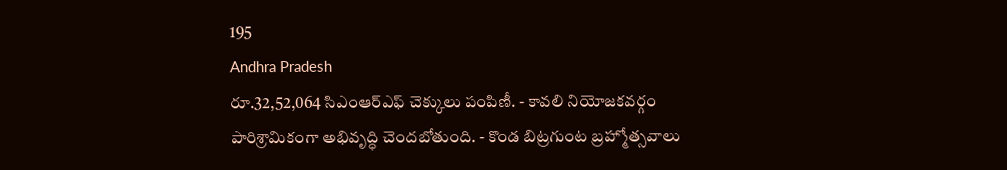195
Andhra Pradesh
రూ.32,52,064 సిఎంఆర్ఎఫ్ చెక్కులు పంపిణీ. - కావలి నియోజకవర్గం పారిశ్రామికంగా అభివృద్ధి చెందబోతుంది. - కొండ బిట్రగుంట బ్రహ్మోత్సవాలు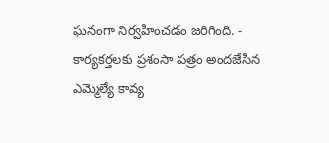ఘనంగా నిర్వహించడం జరిగింది. - కార్యకర్తలకు ప్రశంసా పత్రం అందజేసిన ఎమ్మెల్యే కావ్య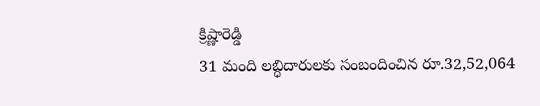క్రిష్ణారెడ్డి
31 మంది లబ్ధిదారులకు సంబందించిన రూ.32,52,064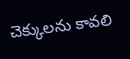చెక్కులను కావలి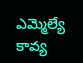ఎమ్మెల్యే కావ్య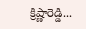క్రిష్ణారెడ్డి...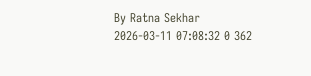By Ratna Sekhar 2026-03-11 07:08:32 0 362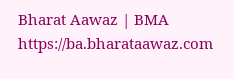Bharat Aawaz | BMA https://ba.bharataawaz.com